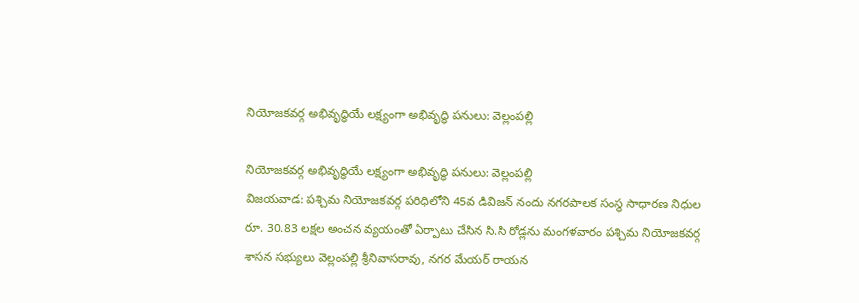నియోజకవర్గ అభివృద్ధియే లక్ష్యంగా అభివృద్ధి పనులు: వెల్లంపల్లి

నియోజకవర్గ అభివృద్ధియే లక్ష్యంగా అభివృద్ధి పనులు: వెల్లంపల్లి
విజయవాడ: పశ్చిమ నియోజకవర్గ పరిధిలోని 45వ డివిజన్ నందు నగరపాలక సంస్థ సాధారణ నిధుల రూ. 30.83 లక్షల అంచన వ్యయంతో ఏర్పాటు చేసిన సి.సి రోడ్లను మంగళవారం పశ్చిమ నియోజకవర్గ  శాసన సభ్యులు వెల్లంపల్లి శ్రీనివాసరావు, నగర మేయర్ రాయన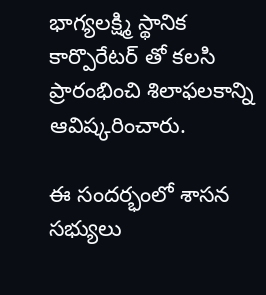భాగ్యలక్ష్మి స్థానిక కార్పొరేటర్ తో కలసి ప్రారంభించి శిలాఫలకాన్ని ఆవిష్కరించారు.

ఈ సందర్భంలో శాసన సభ్యులు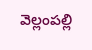వెల్లంపల్లి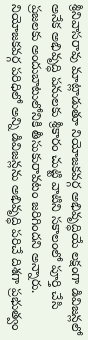శ్రీనివాసరావు మాట్లాడుతూ నియోజకవర్గ అభివృద్ధియే లక్షంగా డివిజన్లలో అనేక అభివృద్ధి పనులకు శ్రీకారం చుట్టి వాటిని సకాలంలో పూర్తి చేసి ప్రజలకు అందుబాటులోనికి తీసుకురావటం జరిగిందని అన్నారు. నియోజకవర్గ పరిధిలో అన్ని డివిజన్లను అభివృద్ధి పరిచే దిశగా ప్రభుత్వం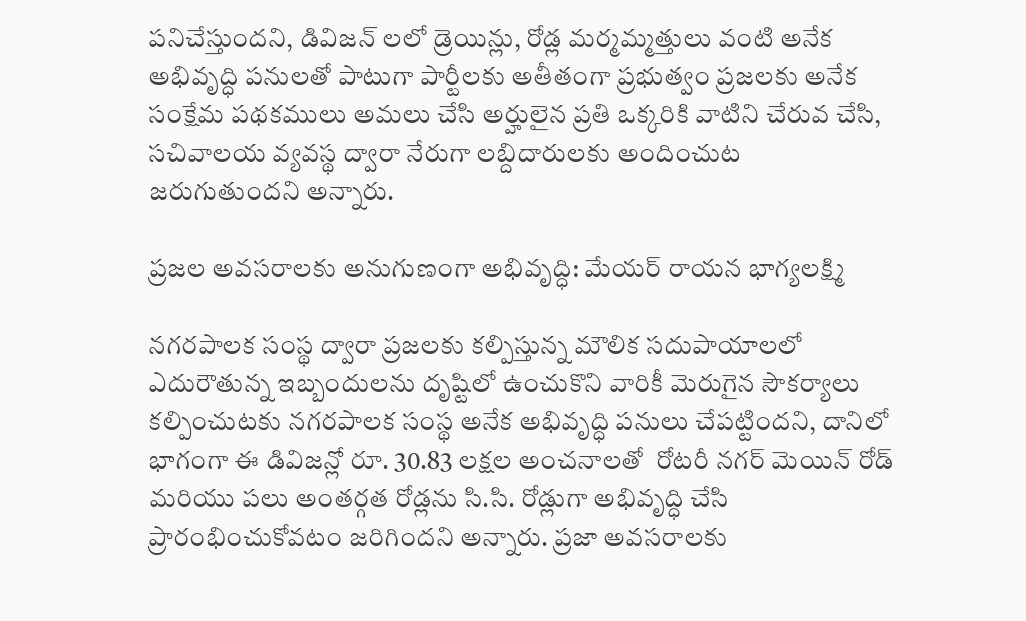పనిచేస్తుందని, డివిజన్ లలో డ్రెయిన్లు, రోడ్ల మర్మమ్మత్తులు వంటి అనేక అభివృద్ధి పనులతో పాటుగా పార్టీలకు అతీతంగా ప్రభుత్వం ప్రజలకు అనేక సంక్షేమ పథకములు అమలు చేసి అర్హులైన ప్రతి ఒక్కరికి వాటిని చేరువ చేసి, సచివాలయ వ్యవస్థ ద్వారా నేరుగా లబ్దిదారులకు అందించుట జరుగుతుందని అన్నారు.

ప్రజల అవసరాలకు అనుగుణంగా అభివృద్ధి: మేయర్ రాయన భాగ్యలక్ష్మి

నగరపాలక సంస్థ ద్వారా ప్రజలకు కల్పిస్తున్న మౌలిక సదుపాయాలలో ఎదురౌతున్న ఇబ్బందులను దృష్టిలో ఉంచుకొని వారికీ మెరుగైన సౌకర్యాలు కల్పించుటకు నగరపాలక సంస్థ అనేక అభివృద్ధి పనులు చేపట్టిందని, దానిలో భాగంగా ఈ డివిజన్లో రూ. 30.83 లక్షల అంచనాలతో  రోటరీ నగర్ మెయిన్ రోడ్ మరియు పలు అంతర్గత రోడ్లను సి.సి. రోడ్లుగా అభివృద్ధి చేసి ప్రారంభించుకోవటం జరిగిందని అన్నారు. ప్రజా అవసరాలకు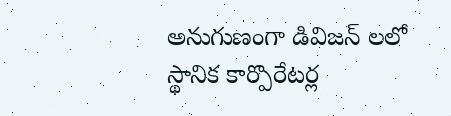అనుగుణంగా డివిజన్ లలో స్థానిక కార్పొరేటర్ల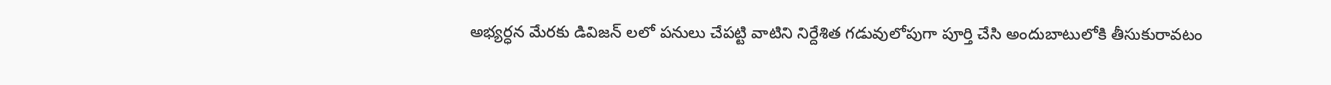అభ్యర్ధన మేరకు డివిజన్ లలో పనులు చేపట్టి వాటిని నిర్దేశిత గడువులోపుగా పూర్తి చేసి అందుబాటులోకి తీసుకురావటం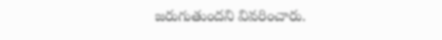జరుగుతుందని వివరించారు.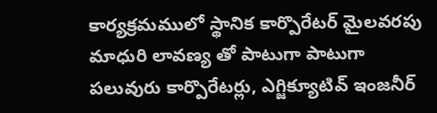కార్యక్రమములో స్థానిక కార్పొరేటర్ మైలవరపు మాధురి లావణ్య తో పాటుగా పాటుగా పలువురు కార్పొరేటర్లు, ఎగ్జిక్యూటివ్ ఇంజనీర్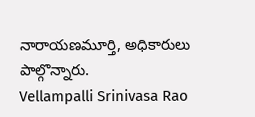నారాయణమూర్తి, అధికారులు పాల్గొన్నారు.
Vellampalli Srinivasa Rao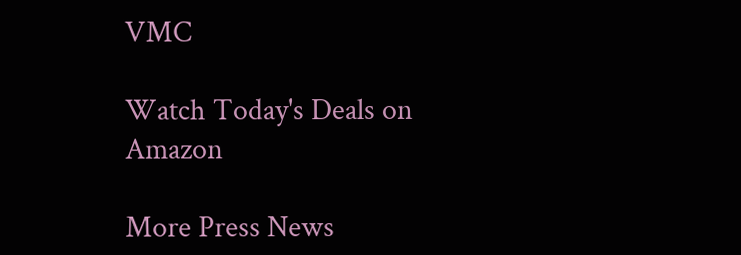VMC

Watch Today's Deals on Amazon

More Press News